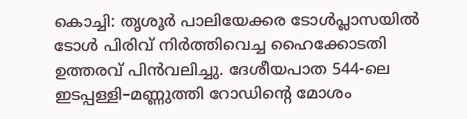കൊച്ചി: തൃശൂർ പാലിയേക്കര ടോൾപ്ലാസയിൽ ടോൾ പിരിവ് നിർത്തിവെച്ച ഹൈക്കോടതി ഉത്തരവ് പിൻവലിച്ചു. ദേശീയപാത 544-ലെ ഇടപ്പള്ളി–മണ്ണുത്തി റോഡിന്റെ മോശം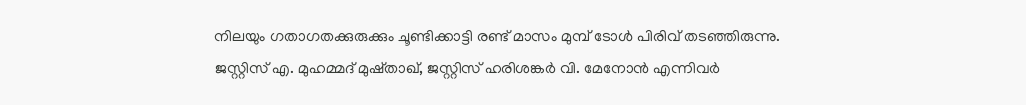നിലയും ഗതാഗതക്കുരുക്കും ചൂണ്ടിക്കാട്ടി രണ്ട് മാസം മുമ്പ് ടോൾ പിരിവ് തടഞ്ഞിരുന്നു.
ജസ്റ്റിസ് എ. മുഹമ്മദ് മുഷ്താഖ്, ജസ്റ്റിസ് ഹരിശങ്കർ വി. മേനോൻ എന്നിവർ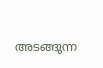അടങ്ങുന്ന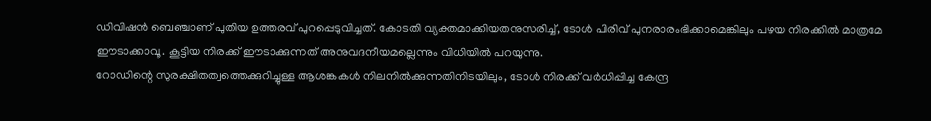ഡിവിഷൻ ബെഞ്ചാണ് പുതിയ ഉത്തരവ് പുറപ്പെടുവിച്ചത്. കോടതി വ്യക്തമാക്കിയതനുസരിച്ച്, ടോൾ പിരിവ് പുനരാരംഭിക്കാമെങ്കിലും പഴയ നിരക്കിൽ മാത്രമേ ഈടാക്കാവൂ. കൂട്ടിയ നിരക്ക് ഈടാക്കുന്നത് അനുവദനീയമല്ലെന്നും വിധിയിൽ പറയുന്നു.
റോഡിന്റെ സുരക്ഷിതത്വത്തെക്കുറിച്ചുള്ള ആശങ്കകൾ നിലനിൽക്കുന്നതിനിടയിലും, ടോൾ നിരക്ക് വർധിപ്പിച്ച കേന്ദ്ര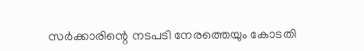സർക്കാരിന്റെ നടപടി നേരത്തെയും കോടതി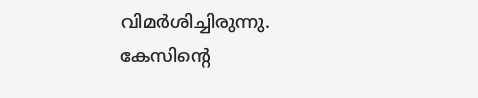വിമർശിച്ചിരുന്നു.
കേസിന്റെ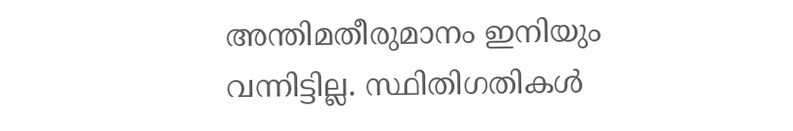അന്തിമതീരുമാനം ഇനിയും വന്നിട്ടില്ല. സ്ഥിതിഗതികൾ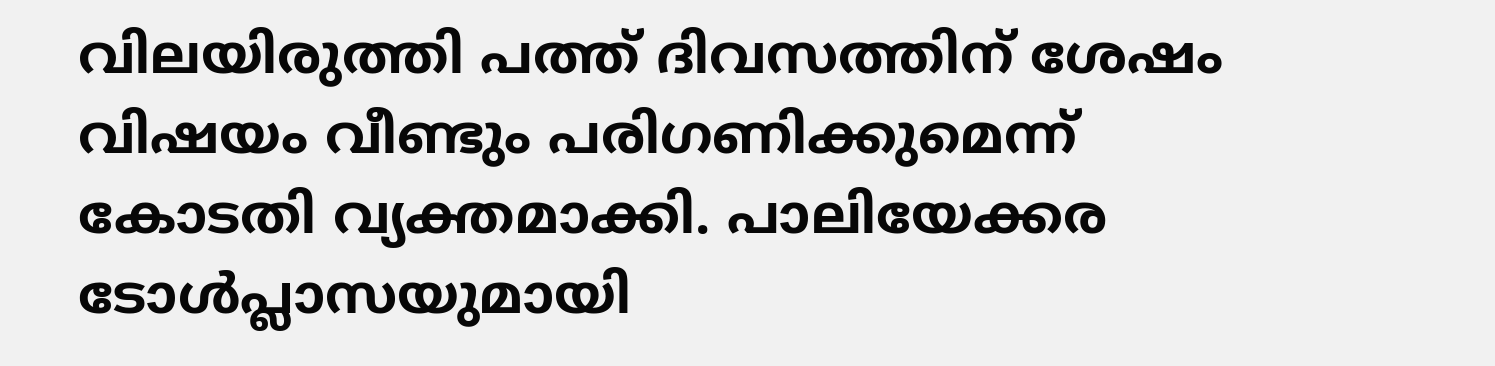വിലയിരുത്തി പത്ത് ദിവസത്തിന് ശേഷം വിഷയം വീണ്ടും പരിഗണിക്കുമെന്ന് കോടതി വ്യക്തമാക്കി. പാലിയേക്കര ടോൾപ്ലാസയുമായി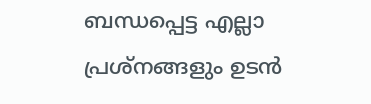ബന്ധപ്പെട്ട എല്ലാ പ്രശ്നങ്ങളും ഉടൻ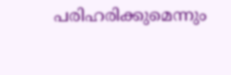പരിഹരിക്കുമെന്നും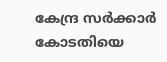കേന്ദ്ര സർക്കാർ കോടതിയെ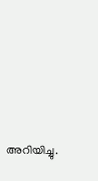അറിയിച്ചു.